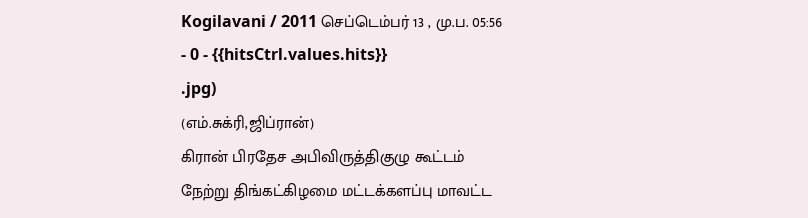Kogilavani / 2011 செப்டெம்பர் 13 , மு.ப. 05:56 - 0 - {{hitsCtrl.values.hits}}
.jpg)
(எம்.சுக்ரி,ஜிப்ரான்)
கிரான் பிரதேச அபிவிருத்திகுழு கூட்டம் நேற்று திங்கட்கிழமை மட்டக்களப்பு மாவட்ட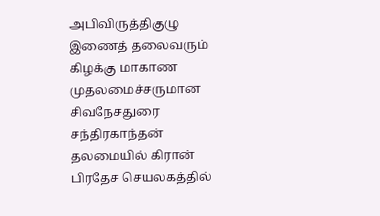அபிவிருத்திகுழு இணைத் தலைவரும் கிழக்கு மாகாண முதலமைச்சருமான சிவநேசதுரை சந்திரகாந்தன் தலமையில் கிரான் பிரதேச செயலகத்தில்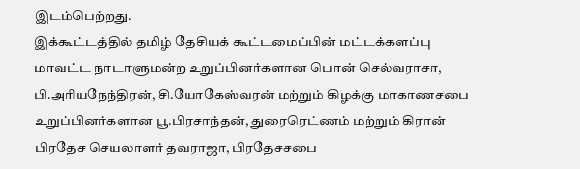இடம்பெற்றது.
இக்கூட்டத்தில் தமிழ் தேசியக் கூட்டமைப்பின் மட்டக்களப்பு மாவட்ட நாடாளுமன்ற உறுப்பினர்களான பொன் செல்வராசா, பி.அரியநேந்திரன், சி.யோகேஸ்வரன் மற்றும் கிழக்கு மாகாணசபை உறுப்பினர்களான பூ.பிரசாந்தன், துரைரெட்ணம் மற்றும் கிரான் பிரதேச செயலாளர் தவராஜா, பிரதேசசபை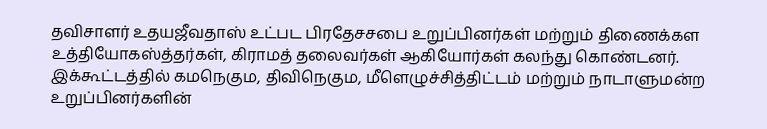தவிசாளர் உதயஜீவதாஸ் உட்பட பிரதேசசபை உறுப்பினர்கள் மற்றும் திணைக்கள உத்தியோகஸ்த்தர்கள், கிராமத் தலைவர்கள் ஆகியோர்கள் கலந்து கொண்டனர்.
இக்கூட்டத்தில் கமநெகும, திவிநெகும, மீளெழுச்சித்திட்டம் மற்றும் நாடாளுமன்ற உறுப்பினர்களின்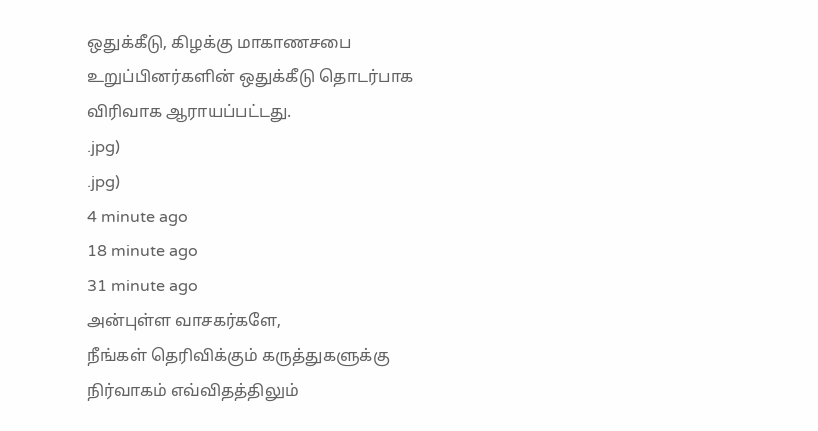ஒதுக்கீடு, கிழக்கு மாகாணசபை உறுப்பினர்களின் ஒதுக்கீடு தொடர்பாக விரிவாக ஆராயப்பட்டது.
.jpg)
.jpg)
4 minute ago
18 minute ago
31 minute ago
அன்புள்ள வாசகர்களே,
நீங்கள் தெரிவிக்கும் கருத்துகளுக்கு நிர்வாகம் எவ்விதத்திலும்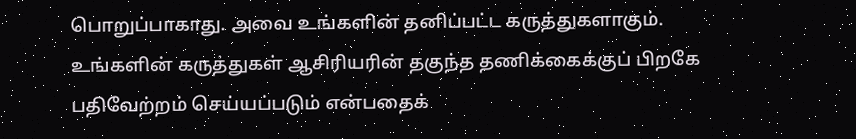பொறுப்பாகாது. அவை உங்களின் தனிப்பட்ட கருத்துகளாகும். உங்களின் கருத்துகள் ஆசிரியரின் தகுந்த தணிக்கைக்குப் பிறகே பதிவேற்றம் செய்யப்படும் என்பதைக்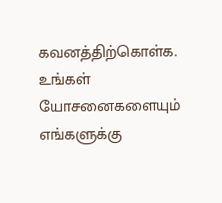கவனத்திற்கொள்க. உங்கள் யோசனைகளையும் எங்களுக்கு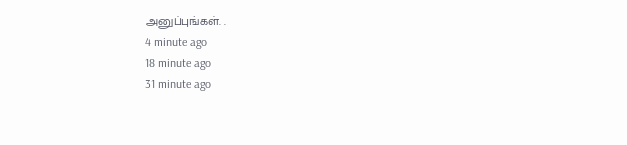அனுப்புங்கள். .
4 minute ago
18 minute ago
31 minute ago